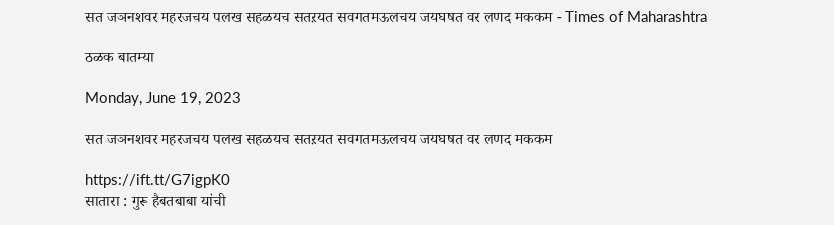सत जञनशवर महरजचय पलख सहळयच सतऱयत सवगतमऊलचय जयघषत वर लणद मककम - Times of Maharashtra

ठळक बातम्या

Monday, June 19, 2023

सत जञनशवर महरजचय पलख सहळयच सतऱयत सवगतमऊलचय जयघषत वर लणद मककम

https://ift.tt/G7igpK0
सातारा : गुरू हैबतबाबा यांची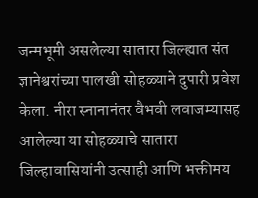जन्मभूमी असलेल्या सातारा जिल्ह्यात संत ज्ञानेश्वरांच्या पालखी सोहळ्याने दुपारी प्रवेश केला. नीरा स्नानानंतर वैभवी लवाजम्यासह आलेल्या या सोहळ्याचे सातारा जिल्हावासियांनी उत्साही आणि भक्तीमय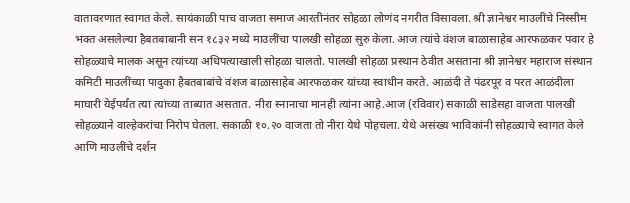वातावरणात स्वागत केले. सायंकाळी पाच वाजता समाज आरतीनंतर सोहळा लोणंद नगरीत विसावला. श्री ज्ञानेश्वर माउलींचे निस्सीम भक्त असलेल्या हैबतबाबानी सन १८३२ मध्ये माउलींचा पालखी सोहळा सुरु केला. आज त्यांचे वंशज बाळासाहेब आरफळकर पवार हे सोहळ्याचे मालक असून त्यांच्या अधिपत्याखाली सोहळा चालतो. पालखी सोहळा प्रस्थान ठेवीत असताना श्री ज्ञानेश्वर महाराज संस्थान कमिटी माउलींच्या पादुका हैबतबाबांचे वंशज बाळासाहेब आरफळकर यांच्या स्वाधीन करते. आळंदी ते पंढरपूर व परत आळंदीला माघारी येईपर्यंत त्या त्यांच्या ताब्यात असतात. नीरा स्नानाचा मानही त्यांना आहे.आज (रविवार) सकाळी साडेसहा वाजता पालखी सोहळ्याने वाल्हेकरांचा निरोप घेतला. सकाळी १०.२० वाजता तो नीरा येथे पोहचला. येथे असंख्य भाविकांनी सोहळ्याचे स्वागत केले आणि माउलींचे दर्शन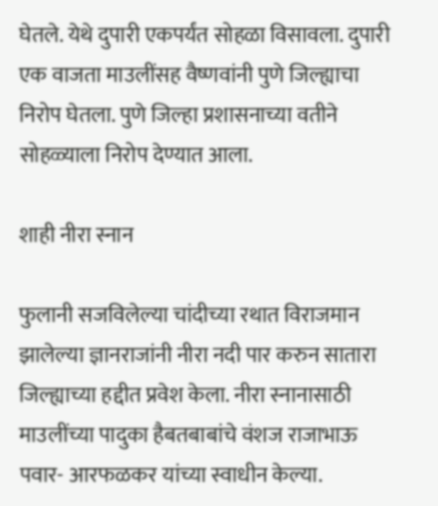घेतले. येथे दुपारी एकपर्यंत सोहळा विसावला. दुपारी एक वाजता माउलींसह वैष्णवांनी पुणे जिल्ह्याचा निरोप घेतला. पुणे जिल्हा प्रशासनाच्या वतीने सोहळ्याला निरोप देण्यात आला.

शाही नीरा स्नान

फुलानी सजविलेल्या चांदीच्या रथात विराजमान झालेल्या ज्ञानराजांनी नीरा नदी पार करुन सातारा जिल्ह्याच्या हद्दीत प्रवेश केला. नीरा स्नानासाठी माउलींच्या पादुका हैबतबाबांचे वंशज राजाभाऊ पवार- आरफळकर यांच्या स्वाधीन केल्या.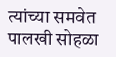त्यांच्या समवेत पालखी सोहळा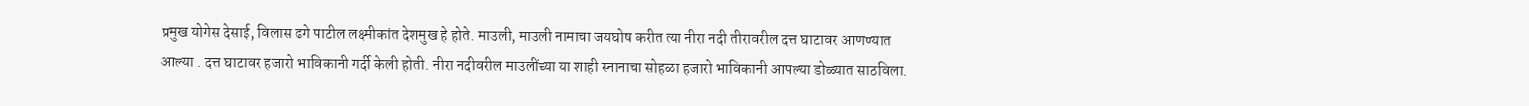प्रमुख योगेस देसाई, विलास ढगे पाटील लक्ष्मीकांत देशमुख हे होते. माउली, माउली नामाचा जयघोष करीत त्या नीरा नदी तीरावरील दत्त घाटावर आणण्यात आल्या . दत्त घाटावर हजारो भाविकानी गर्दी केली होती. नीरा नदीवरील माउलींच्या या शाही स्नानाचा सोहळा हजारो भाविकानी आपल्या डोळ्यात साठविला.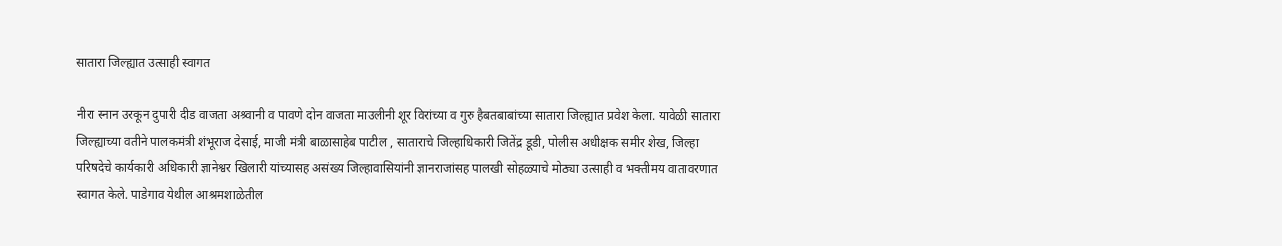सातारा जिल्ह्यात उत्साही स्वागत

नीरा स्नान उरकून दुपारी दीड वाजता अश्र्वानी व पावणे दोन वाजता माउलीनी शूर विरांच्या व गुरु हैबतबाबांच्या सातारा जिल्ह्यात प्रवेश केला. यावेळी सातारा जिल्ह्याच्या वतीने पालकमंत्री शंभूराज देसाई, माजी मंत्री बाळासाहेब पाटील , साताराचे जिल्हाधिकारी जितेंद्र डूडी, पोलीस अधीक्षक समीर शेख, जिल्हा परिषदेचे कार्यकारी अधिकारी ज्ञानेश्वर खिलारी यांच्यासह असंख्य जिल्हावासियांनी ज्ञानराजांसह पालखी सोहळ्याचे मोठ्या उत्साही व भक्तीमय वातावरणात स्वागत केले. पाडेगाव येथील आश्रमशाळेतील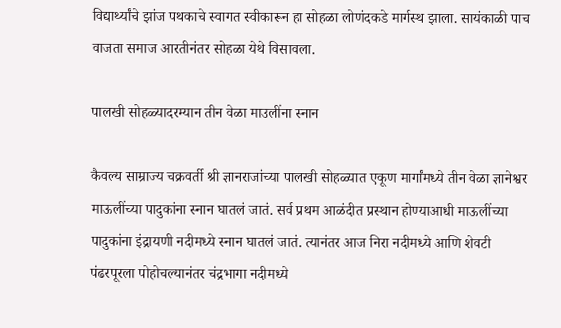विद्यार्थ्यांचे झांज पथकाचे स्वागत स्वीकारून हा सोहळा लोणंदकडे मार्गस्थ झाला. सायंकाळी पाच वाजता समाज आरतीनंतर सोहळा येथे विसावला.

पालखी सोहळ्यादरम्यान तीन वेळा माउलींना स्नान

कैवल्य साम्राज्य चक्रवर्ती श्री ज्ञानराजांच्या पालखी सोहळ्यात एकूण मार्गांमध्ये तीन वेळा ज्ञानेश्वर माऊलींच्या पादुकांना स्नान घातलं जातं. सर्व प्रथम आळंदीत प्रस्थान होण्याआधी माऊलींच्या पादुकांना इंद्रायणी नदीमध्ये स्नान घातलं जातं. त्यानंतर आज निरा नदीमध्ये आणि शेवटी पंढरपूरला पोहोचल्यानंतर चंद्रभागा नदीमध्ये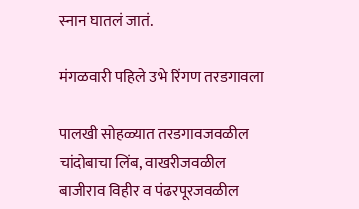स्नान घातलं जातं.

मंगळवारी पहिले उभे रिंगण तरडगावला

पालखी सोहळ्यात तरडगावजवळील चांदोबाचा लिंब, वाखरीजवळील बाजीराव विहीर व पंढरपूरजवळील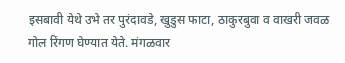इसबावी येथे उभे तर पुरंदावडे, खुडुस फाटा, ठाकुरबुवा व वाखरी जवळ गोल रिंगण घेण्यात येते. मंगळवार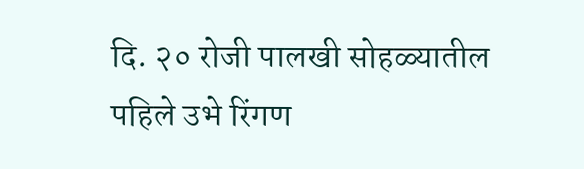दि. २० रोजी पालखी सोहळ्यातील पहिले उभे रिंगण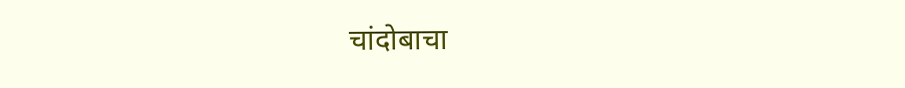चांदोबाचा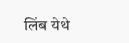लिंब येथे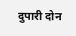दुपारी दोन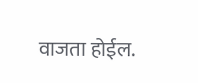वाजता होईल.